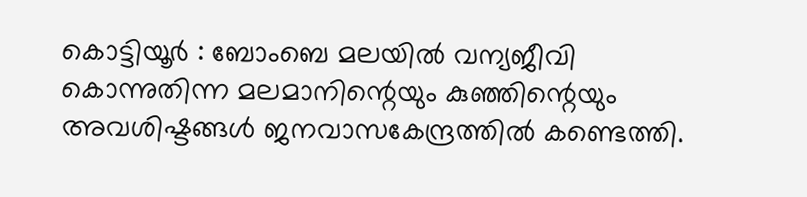കൊട്ടിയൂർ : ബോംബെ മലയിൽ വന്യജീവി കൊന്നുതിന്ന മലമാനിന്റെയും കുഞ്ഞിന്റെയും അവശിഷ്ടങ്ങൾ ജനവാസകേന്ദ്രത്തിൽ കണ്ടെത്തി.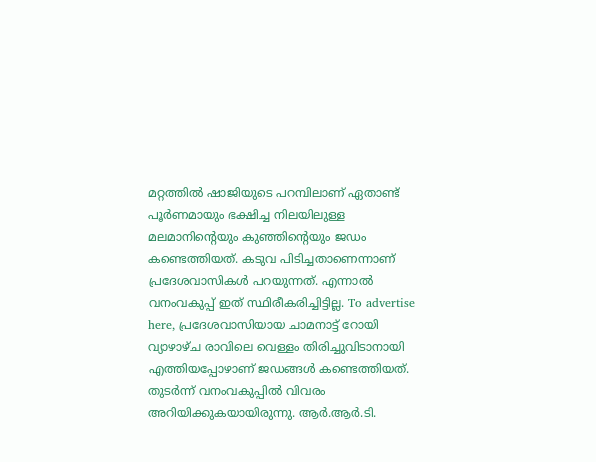മറ്റത്തിൽ ഷാജിയുടെ പറമ്പിലാണ് ഏതാണ്ട് പൂർണമായും ഭക്ഷിച്ച നിലയിലുള്ള മലമാനിന്റെയും കുഞ്ഞിന്റെയും ജഡം കണ്ടെത്തിയത്. കടുവ പിടിച്ചതാണെന്നാണ് പ്രദേശവാസികൾ പറയുന്നത്. എന്നാൽ വനംവകുപ്പ് ഇത് സ്ഥിരീകരിച്ചിട്ടില്ല. To advertise here, പ്രദേശവാസിയായ ചാമനാട്ട് റോയി വ്യാഴാഴ്ച രാവിലെ വെള്ളം തിരിച്ചുവിടാനായി എത്തിയപ്പോഴാണ് ജഡങ്ങൾ കണ്ടെത്തിയത്. തുടർന്ന് വനംവകുപ്പിൽ വിവരം അറിയിക്കുകയായിരുന്നു. ആർ.ആർ.ടി.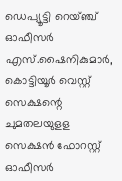ഡെപ്യൂട്ടി റെയ്ഞ്ച് ഓഫീസർ എസ്.ഷൈനികുമാർ, കൊട്ടിയൂർ വെസ്റ്റ് സെക്ഷന്റെ ചുമതലയുളള സെക്ഷൻ ഫോറസ്റ്റ് ഓഫീസർ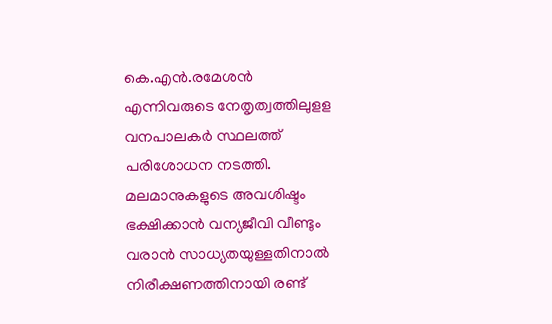കെ.എൻ.രമേശൻ എന്നിവരുടെ നേതൃത്വത്തിലുളള വനപാലകർ സ്ഥലത്ത് പരിശോധന നടത്തി. മലമാനുകളുടെ അവശിഷ്ടം ഭക്ഷിക്കാൻ വന്യജീവി വീണ്ടും വരാൻ സാധ്യതയുള്ളതിനാൽ നിരീക്ഷണത്തിനായി രണ്ട്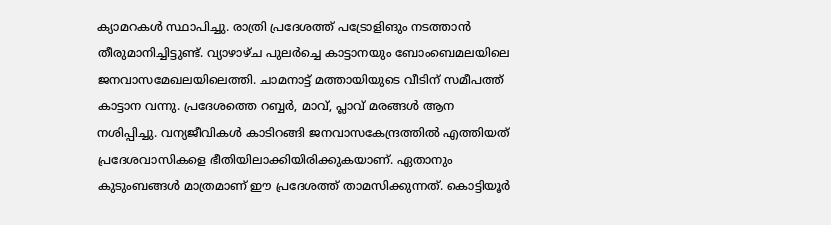ക്യാമറകൾ സ്ഥാപിച്ചു. രാത്രി പ്രദേശത്ത് പട്രോളിങും നടത്താൻ തീരുമാനിച്ചിട്ടുണ്ട്. വ്യാഴാഴ്ച പുലർച്ചെ കാട്ടാനയും ബോംബെമലയിലെ ജനവാസമേഖലയിലെത്തി. ചാമനാട്ട് മത്തായിയുടെ വീടിന് സമീപത്ത് കാട്ടാന വന്നു. പ്രദേശത്തെ റബ്ബർ, മാവ്, പ്ലാവ് മരങ്ങൾ ആന നശിപ്പിച്ചു. വന്യജീവികൾ കാടിറങ്ങി ജനവാസകേന്ദ്രത്തിൽ എത്തിയത് പ്രദേശവാസികളെ ഭീതിയിലാക്കിയിരിക്കുകയാണ്. ഏതാനും കുടുംബങ്ങൾ മാത്രമാണ് ഈ പ്രദേശത്ത് താമസിക്കുന്നത്. കൊട്ടിയൂർ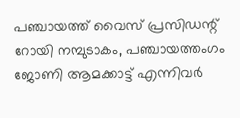പഞ്ചായത്ത് വൈസ് പ്രസിഡന്റ് റോയി നമ്പുടാകം, പഞ്ചായത്തംഗം ജോണി ആമക്കാട്ട് എന്നിവർ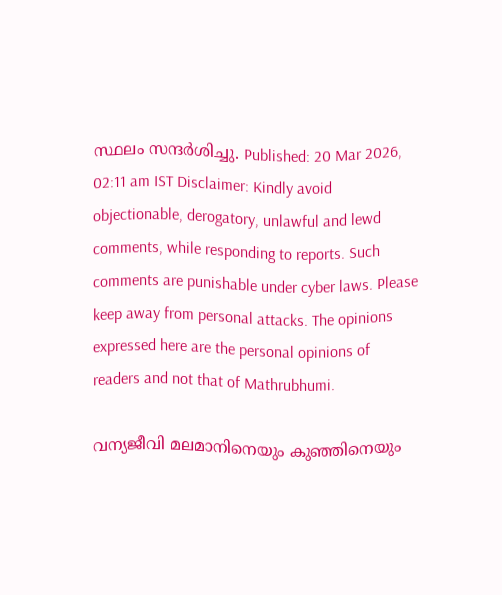സ്ഥലം സന്ദർശിച്ചു. Published: 20 Mar 2026, 02:11 am IST Disclaimer: Kindly avoid objectionable, derogatory, unlawful and lewd comments, while responding to reports. Such comments are punishable under cyber laws. Please keep away from personal attacks. The opinions expressed here are the personal opinions of readers and not that of Mathrubhumi.

വന്യജീവി മലമാനിനെയും കുഞ്ഞിനെയും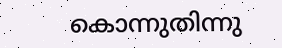കൊന്നുതിന്നു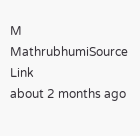M
MathrubhumiSource Link
about 2 months ago